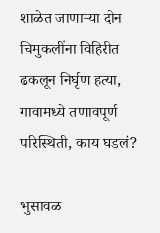शाळेत जाणाऱ्या दोन चिमुकलींना विहिरीत ढकलून निर्घृण हत्या, गावामध्ये तणावपूर्ण परिस्थिती, काय घडलं?

भुसावळ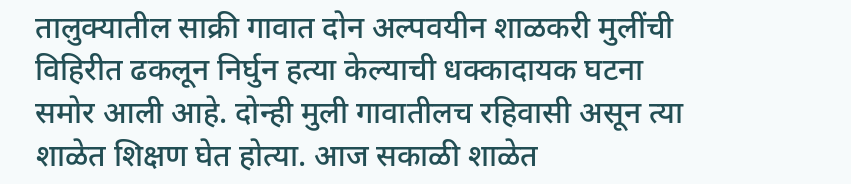तालुक्यातील साक्री गावात दोन अल्पवयीन शाळकरी मुलींची विहिरीत ढकलून निर्घुन हत्या केल्याची धक्कादायक घटना समोर आली आहे. दोन्ही मुली गावातीलच रहिवासी असून त्या शाळेत शिक्षण घेत होत्या. आज सकाळी शाळेत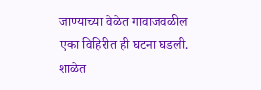जाण्याच्या वेळेत गावाजवळील एका विहिरीत ही घटना घडली. शाळेत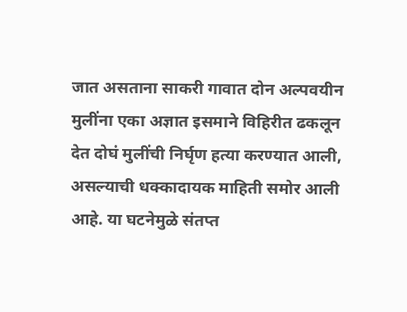जात असताना साकरी गावात दोन अल्पवयीन मुलींना एका अज्ञात इसमाने विहिरीत ढकलून देत दोघं मुलींची निर्घृण हत्या करण्यात आली, असल्याची धक्कादायक माहिती समोर आली आहे. या घटनेमुळे संतप्त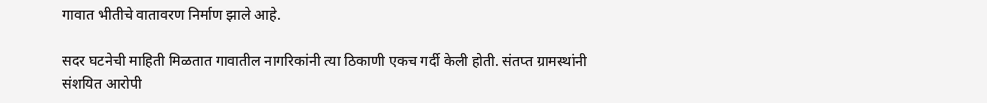गावात भीतीचे वातावरण निर्माण झाले आहे.

सदर घटनेची माहिती मिळतात गावातील नागरिकांनी त्या ठिकाणी एकच गर्दी केली होती. संतप्त ग्रामस्थांनी संशयित आरोपी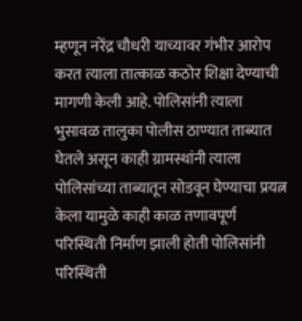म्हणून नरेंद्र चौधरी याच्यावर गंभीर आरोप करत त्याला तात्काळ कठोर शिक्षा देण्याची मागणी केली आहे. पोलिसांनी त्याला भुसावळ तालुका पोलीस ठाण्यात ताब्यात घेतले असून काही ग्रामस्थांनी त्याला पोलिसांच्या ताब्यातून सोडवून घेण्याचा प्रयत्न केला यामुळे काही काळ तणावपूर्ण परिस्थिती निर्माण झाली होती पोलिसांनी परिस्थिती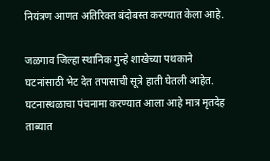नियंत्रण आणत अतिरिक्त बंदोबस्त करण्यात केला आहे.

जळगाव जिल्हा स्थानिक गुन्हे शाखेच्या पथकाने घटनांसाठी भेट देत तपासाची सूत्रे हाती घेतली आहेत. घटनास्थळाचा पंचनामा करण्यात आला आहे मात्र मृतदेह ताब्यात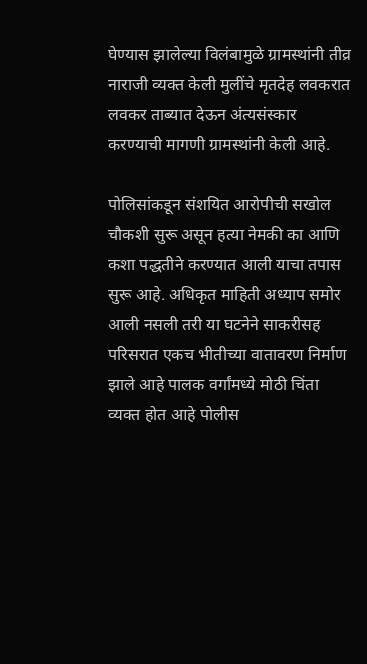घेण्यास झालेल्या विलंबामुळे ग्रामस्थांनी तीव्र नाराजी व्यक्त केली मुलींचे मृतदेह लवकरात लवकर ताब्यात देऊन अंत्यसंस्कार करण्याची मागणी ग्रामस्थांनी केली आहे.

पोलिसांकडून संशयित आरोपीची सखोल चौकशी सुरू असून हत्या नेमकी का आणि कशा पद्धतीने करण्यात आली याचा तपास सुरू आहे. अधिकृत माहिती अध्याप समोर आली नसली तरी या घटनेने साकरीसह परिसरात एकच भीतीच्या वातावरण निर्माण झाले आहे पालक वर्गांमध्ये मोठी चिंता व्यक्त होत आहे पोलीस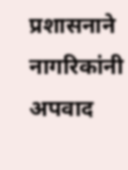प्रशासनाने नागरिकांनी अपवाद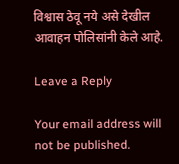विश्वास ठेवू नये असे देखील आवाहन पोलिसांनी केले आहे.

Leave a Reply

Your email address will not be published.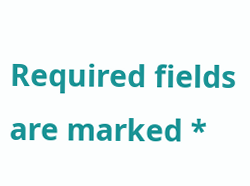Required fields are marked *